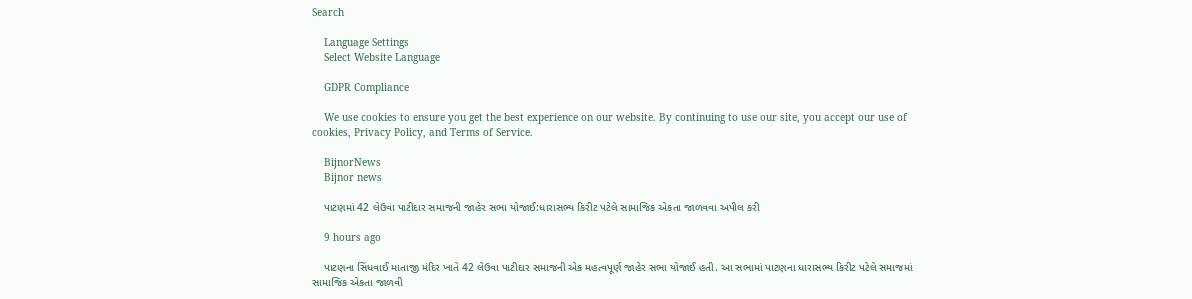Search

    Language Settings
    Select Website Language

    GDPR Compliance

    We use cookies to ensure you get the best experience on our website. By continuing to use our site, you accept our use of cookies, Privacy Policy, and Terms of Service.

    BijnorNews
    Bijnor news

    પાટણમાં 42 લેઉવા પાટીદાર સમાજની જાહેર સભા યોજાઈ:ધારાસભ્ય કિરીટ પટેલે સામાજિક એકતા જાળવવા અપીલ કરી

    9 hours ago

    પાટણના સિંધવાઈ માતાજી મંદિર ખાતે 42 લેઉવા પાટીદાર સમાજની એક મહત્વપૂર્ણ જાહેર સભા યોજાઈ હતી. આ સભામાં પાટણના ધારાસભ્ય કિરીટ પટેલે સમાજમાં સામાજિક એકતા જાળવી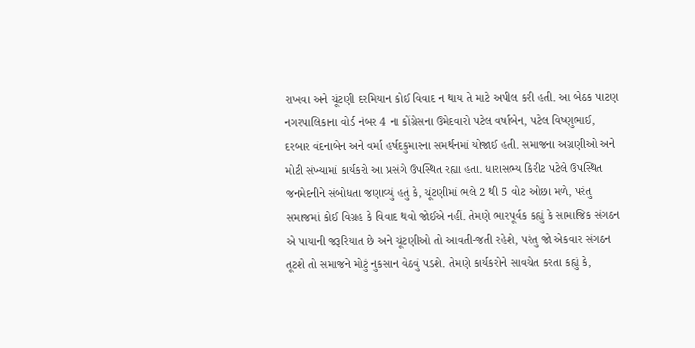રાખવા અને ચૂંટણી દરમિયાન કોઈ વિવાદ ન થાય તે માટે અપીલ કરી હતી. આ બેઠક પાટણ નગરપાલિકાના વોર્ડ નંબર 4 ના કોંગ્રેસના ઉમેદવારો પટેલ વર્ષાબેન, પટેલ વિષ્ણુભાઈ, દરબાર વંદનાબેન અને વર્મા હર્ષદકુમારના સમર્થનમાં યોજાઈ હતી. સમાજના અગ્રણીઓ અને મોટી સંખ્યામાં કાર્યકરો આ પ્રસંગે ઉપસ્થિત રહ્યા હતા. ધારાસભ્ય કિરીટ પટેલે ઉપસ્થિત જનમેદનીને સંબોધતા જણાવ્યું હતું કે, ચૂંટણીમાં ભલે 2 થી 5 વોટ ઓછા મળે, પરંતુ સમાજમાં કોઈ વિગ્રહ કે વિવાદ થવો જોઈએ નહીં. તેમણે ભારપૂર્વક કહ્યું કે સામાજિક સંગઠન એ પાયાની જરૂરિયાત છે અને ચૂંટણીઓ તો આવતી-જતી રહેશે, પરંતુ જો એકવાર સંગઠન તૂટશે તો સમાજને મોટું નુકસાન વેઠવું પડશે. તેમણે કાર્યકરોને સાવચેત કરતા કહ્યું કે,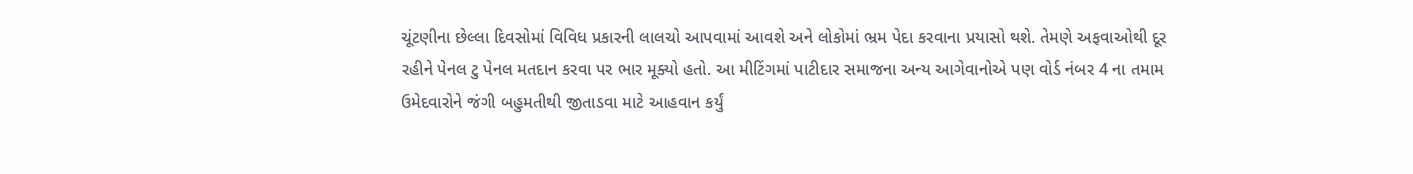ચૂંટણીના છેલ્લા દિવસોમાં વિવિધ પ્રકારની લાલચો આપવામાં આવશે અને લોકોમાં ભ્રમ પેદા કરવાના પ્રયાસો થશે. તેમણે અફવાઓથી દૂર રહીને પેનલ ટુ પેનલ મતદાન કરવા પર ભાર મૂક્યો હતો. આ મીટિંગમાં પાટીદાર સમાજના અન્ય આગેવાનોએ પણ વોર્ડ નંબર 4 ના તમામ ઉમેદવારોને જંગી બહુમતીથી જીતાડવા માટે આહવાન કર્યું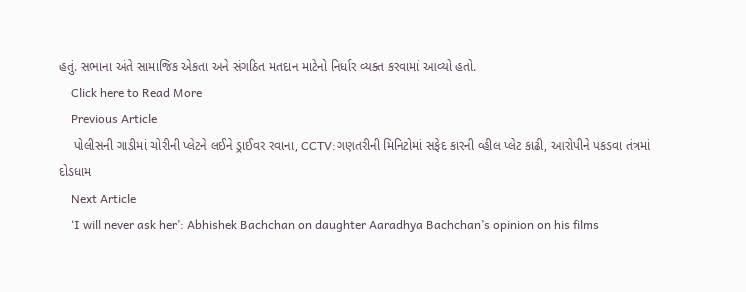હતું. સભાના અંતે સામાજિક એકતા અને સંગઠિત મતદાન માટેનો નિર્ધાર વ્યક્ત કરવામાં આવ્યો હતો.
    Click here to Read More
    Previous Article
    પોલીસની ગાડીમાં ચોરીની પ્લેટને લઈને ડ્રાઈવર રવાના, CCTV:ગણતરીની મિનિટોમાં સફેદ કારની વ્હીલ પ્લેટ કાઢી, આરોપીને પકડવા તંત્રમાં દોડધામ
    Next Article
    ‘I will never ask her’: Abhishek Bachchan on daughter Aaradhya Bachchan’s opinion on his films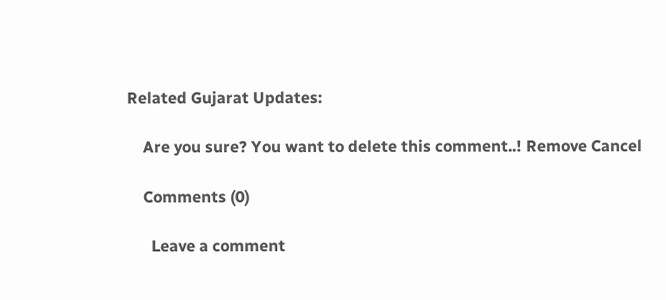Related Gujarat Updates:

    Are you sure? You want to delete this comment..! Remove Cancel

    Comments (0)

      Leave a comment